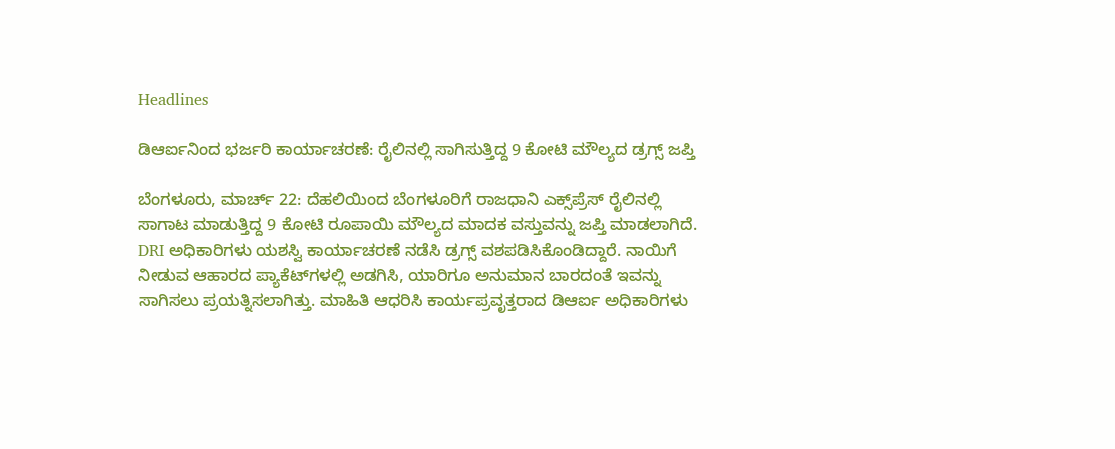Headlines

ಡಿಆರ್ಐನಿಂದ ಭರ್ಜರಿ ಕಾರ್ಯಾಚರಣೆ: ರೈಲಿನಲ್ಲಿ ಸಾಗಿಸುತ್ತಿದ್ದ 9 ಕೋಟಿ ಮೌಲ್ಯದ ಡ್ರಗ್ಸ್ ಜಪ್ತಿ

ಬೆಂಗಳೂರು, ಮಾರ್ಚ್ 22: ದೆಹಲಿಯಿಂದ ಬೆಂಗಳೂರಿಗೆ ರಾಜಧಾನಿ ಎಕ್ಸ್‌ಪ್ರೆಸ್ ರೈಲಿನಲ್ಲಿ ಸಾಗಾಟ ಮಾಡುತ್ತಿದ್ದ 9 ಕೋಟಿ ರೂಪಾಯಿ ಮೌಲ್ಯದ ಮಾದಕ ವಸ್ತುವನ್ನು ಜಪ್ತಿ ಮಾಡಲಾಗಿದೆ. DRI ಅಧಿಕಾರಿಗಳು ಯಶಸ್ವಿ ಕಾರ್ಯಾಚರಣೆ ನಡೆಸಿ ಡ್ರಗ್ಸ್ ವಶಪಡಿಸಿಕೊಂಡಿದ್ದಾರೆ. ನಾಯಿಗೆ ನೀಡುವ ಆಹಾರದ ಪ್ಯಾಕೆಟ್‌ಗಳಲ್ಲಿ ಅಡಗಿಸಿ, ಯಾರಿಗೂ ಅನುಮಾನ ಬಾರದಂತೆ ಇವನ್ನು ಸಾಗಿಸಲು ಪ್ರಯತ್ನಿಸಲಾಗಿತ್ತು. ಮಾಹಿತಿ ಆಧರಿಸಿ ಕಾರ್ಯಪ್ರವೃತ್ತರಾದ ಡಿಆರ್ಐ ಅಧಿಕಾರಿಗಳು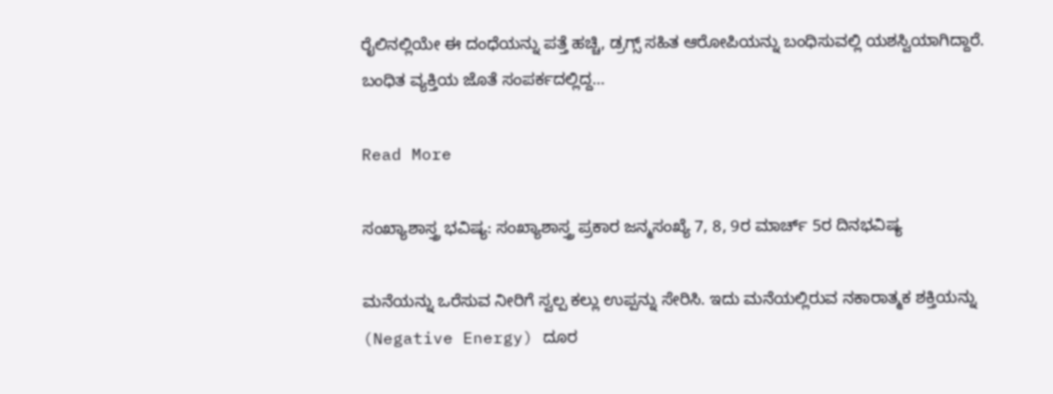ರೈಲಿನಲ್ಲಿಯೇ ಈ ದಂಧೆಯನ್ನು ಪತ್ತೆ ಹಚ್ಚಿ, ಡ್ರಗ್ಸ್ ಸಹಿತ ಆರೋಪಿಯನ್ನು ಬಂಧಿಸುವಲ್ಲಿ ಯಶಸ್ವಿಯಾಗಿದ್ದಾರೆ. ಬಂಧಿತ ವ್ಯಕ್ತಿಯ ಜೊತೆ ಸಂಪರ್ಕದಲ್ಲಿದ್ದ…

Read More

ಸಂಖ್ಯಾಶಾಸ್ತ್ರ ಭವಿಷ್ಯ: ಸಂಖ್ಯಾಶಾಸ್ತ್ರ ಪ್ರಕಾರ ಜನ್ಮಸಂಖ್ಯೆ 7, 8, 9ರ ಮಾರ್ಚ್ 5ರ ದಿನಭವಿಷ್ಯ

ಮನೆಯನ್ನು ಒರೆಸುವ ನೀರಿಗೆ ಸ್ವಲ್ಪ ಕಲ್ಲು ಉಪ್ಪನ್ನು ಸೇರಿಸಿ. ಇದು ಮನೆಯಲ್ಲಿರುವ ನಕಾರಾತ್ಮಕ ಶಕ್ತಿಯನ್ನು (Negative Energy) ದೂರ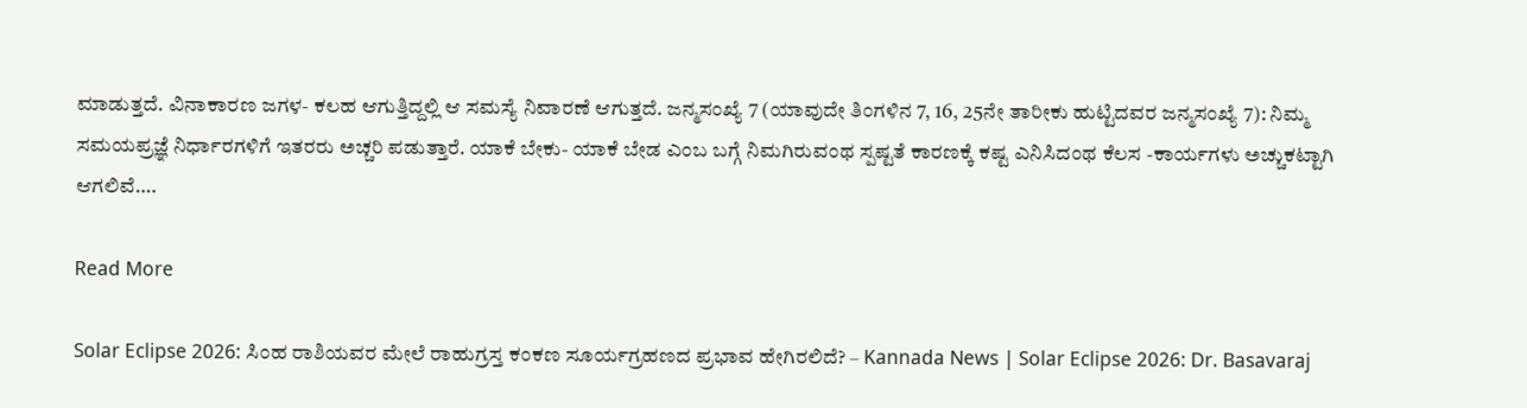ಮಾಡುತ್ತದೆ. ವಿನಾಕಾರಣ ಜಗಳ- ಕಲಹ ಆಗುತ್ತಿದ್ದಲ್ಲಿ ಆ ಸಮಸ್ಯೆ ನಿವಾರಣೆ ಆಗುತ್ತದೆ. ಜನ್ಮಸಂಖ್ಯೆ 7 (ಯಾವುದೇ ತಿಂಗಳಿನ 7, 16, 25ನೇ ತಾರೀಕು ಹುಟ್ಟಿದವರ ಜನ್ಮಸಂಖ್ಯೆ 7): ನಿಮ್ಮ ಸಮಯಪ್ರಜ್ಞೆ ನಿರ್ಧಾರಗಳಿಗೆ ಇತರರು ಅಚ್ಚರಿ ಪಡುತ್ತಾರೆ. ಯಾಕೆ ಬೇಕು- ಯಾಕೆ ಬೇಡ ಎಂಬ ಬಗ್ಗೆ ನಿಮಗಿರುವಂಥ ಸ್ಪಷ್ಟತೆ ಕಾರಣಕ್ಕೆ ಕಷ್ಟ ಎನಿಸಿದಂಥ ಕೆಲಸ -ಕಾರ್ಯಗಳು ಅಚ್ಚುಕಟ್ಟಾಗಿ ಆಗಲಿವೆ….

Read More

Solar Eclipse 2026: ಸಿಂಹ ರಾಶಿಯವರ ಮೇಲೆ ರಾಹುಗ್ರಸ್ತ ಕಂಕಣ ಸೂರ್ಯಗ್ರಹಣದ ಪ್ರಭಾವ ಹೇಗಿರಲಿದೆ? – Kannada News | Solar Eclipse 2026: Dr. Basavaraj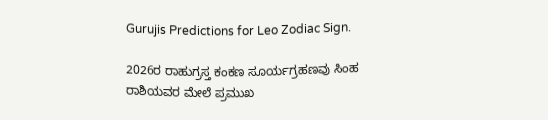Gurujis Predictions for Leo Zodiac Sign.

2026ರ ರಾಹುಗ್ರಸ್ತ ಕಂಕಣ ಸೂರ್ಯಗ್ರಹಣವು ಸಿಂಹ ರಾಶಿಯವರ ಮೇಲೆ ಪ್ರಮುಖ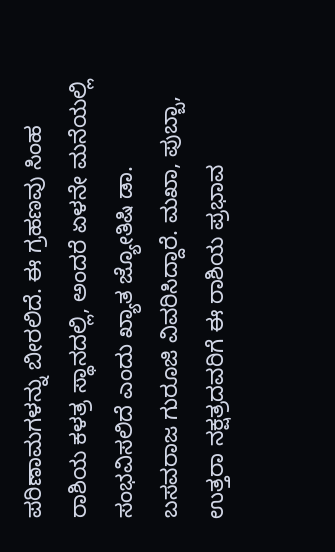ಪರಿಣಾಮಗಳನ್ನು ಬೀರಲಿದೆ. ಈ ಗ್ರಹಣವು ಸಿಂಹ ರಾಶಿಯ ಕಳತ್ರ ಸ್ಥಾನದಲ್ಲಿ, ಅಂದರೆ ಏಳನೇ ಮನೆಯಲ್ಲಿ ಸಂಭವಿಸಲಿದೆ ಎಂದು ಖ್ಯಾತ ಜ್ಯೋತಿಷಿ ಡಾ. ಬಸವರಾಜ ಗುರೂಜಿ ವಿವರಿಸಿದ್ದಾರೆ. ಮಖಾ, ಪುಬ್ಬಾ, ಉತ್ತರಾ ನಕ್ಷತ್ರದವರಿಗೆ ಈ ರಾಶಿಯ ಪ್ರಭಾವ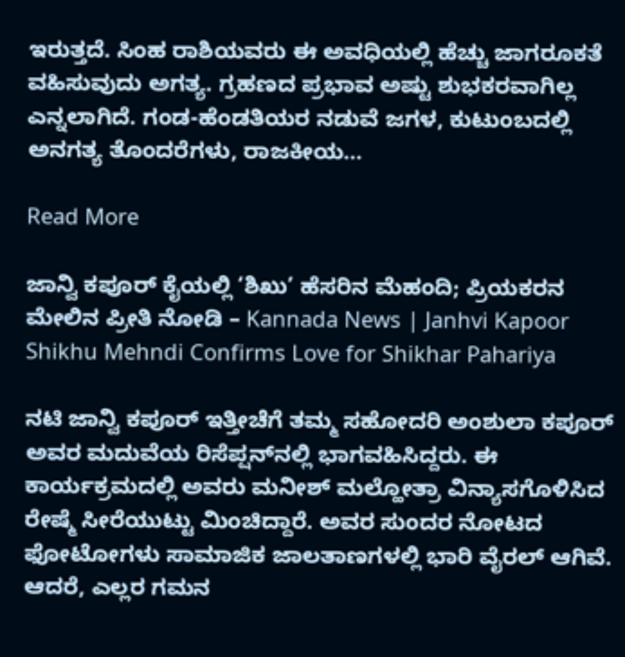ಇರುತ್ತದೆ. ಸಿಂಹ ರಾಶಿಯವರು ಈ ಅವಧಿಯಲ್ಲಿ ಹೆಚ್ಚು ಜಾಗರೂಕತೆ ವಹಿಸುವುದು ಅಗತ್ಯ. ಗ್ರಹಣದ ಪ್ರಭಾವ ಅಷ್ಟು ಶುಭಕರವಾಗಿಲ್ಲ ಎನ್ನಲಾಗಿದೆ. ಗಂಡ-ಹೆಂಡತಿಯರ ನಡುವೆ ಜಗಳ, ಕುಟುಂಬದಲ್ಲಿ ಅನಗತ್ಯ ತೊಂದರೆಗಳು, ರಾಜಕೀಯ…

Read More

ಜಾನ್ವಿ ಕಪೂರ್ ಕೈಯಲ್ಲಿ ‘ಶಿಖು’ ಹೆಸರಿನ ಮೆಹಂದಿ; ಪ್ರಿಯಕರನ ಮೇಲಿನ ಪ್ರೀತಿ ನೋಡಿ – Kannada News | Janhvi Kapoor Shikhu Mehndi Confirms Love for Shikhar Pahariya

ನಟಿ ಜಾನ್ವಿ ಕಪೂರ್ ಇತ್ತೀಚೆಗೆ ತಮ್ಮ ಸಹೋದರಿ ಅಂಶುಲಾ ಕಪೂರ್ ಅವರ ಮದುವೆಯ ರಿಸೆಪ್ಷನ್‌ನಲ್ಲಿ ಭಾಗವಹಿಸಿದ್ದರು. ಈ ಕಾರ್ಯಕ್ರಮದಲ್ಲಿ ಅವರು ಮನೀಶ್ ಮಲ್ಹೋತ್ರಾ ವಿನ್ಯಾಸಗೊಳಿಸಿದ ರೇಷ್ಮೆ ಸೀರೆಯುಟ್ಟು ಮಿಂಚಿದ್ದಾರೆ. ಅವರ ಸುಂದರ ನೋಟದ ಫೋಟೋಗಳು ಸಾಮಾಜಿಕ ಜಾಲತಾಣಗಳಲ್ಲಿ ಭಾರಿ ವೈರಲ್ ಆಗಿವೆ. ಆದರೆ, ಎಲ್ಲರ ಗಮನ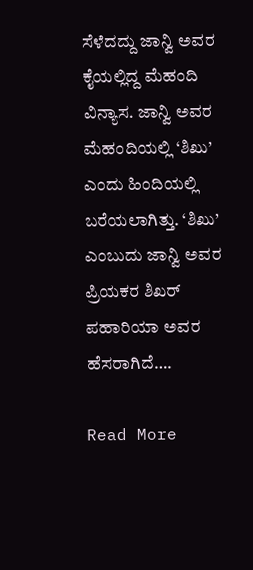ಸೆಳೆದದ್ದು ಜಾನ್ವಿ ಅವರ ಕೈಯಲ್ಲಿದ್ದ ಮೆಹಂದಿ ವಿನ್ಯಾಸ. ಜಾನ್ವಿ ಅವರ ಮೆಹಂದಿಯಲ್ಲಿ ‘ಶಿಖು’ ಎಂದು ಹಿಂದಿಯಲ್ಲಿ ಬರೆಯಲಾಗಿತ್ತು. ‘ಶಿಖು’ ಎಂಬುದು ಜಾನ್ವಿ ಅವರ ಪ್ರಿಯಕರ ಶಿಖರ್ ಪಹಾರಿಯಾ ಅವರ ಹೆಸರಾಗಿದೆ….

Read More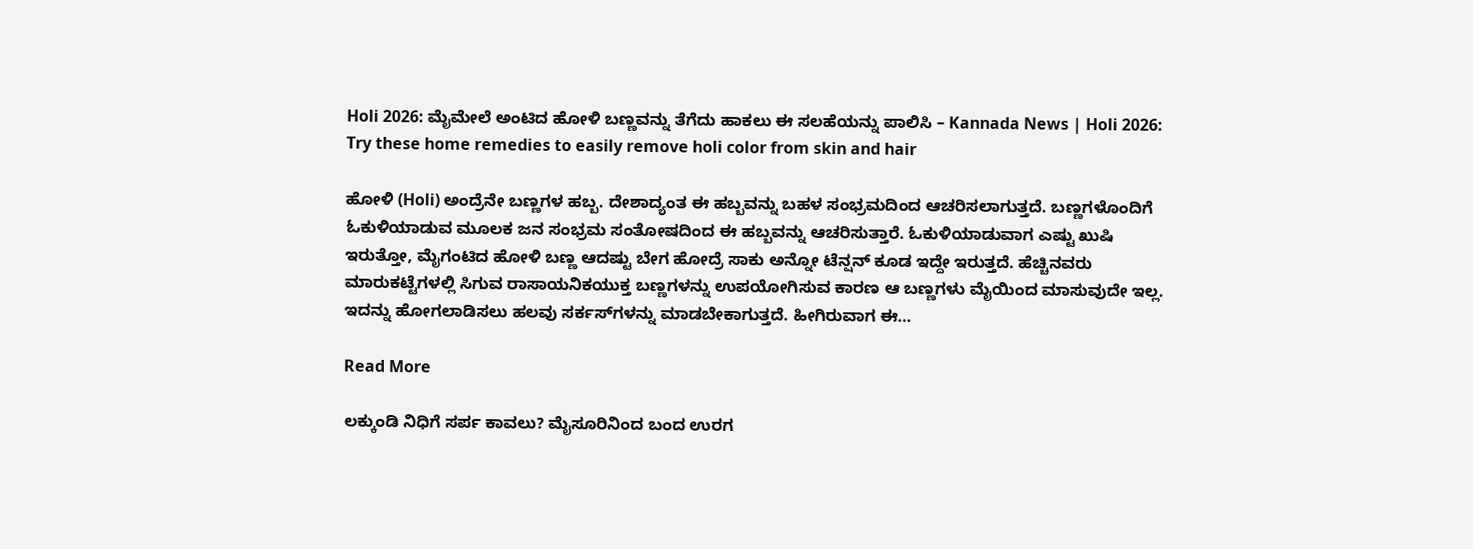Holi 2026: ಮೈಮೇಲೆ ಅಂಟಿದ ಹೋಳಿ ಬಣ್ಣವನ್ನು ತೆಗೆದು ಹಾಕಲು ಈ ಸಲಹೆಯನ್ನು ಪಾಲಿಸಿ – Kannada News | Holi 2026: Try these home remedies to easily remove holi color from skin and hair

ಹೋಳಿ (Holi) ಅಂದ್ರೆನೇ ಬಣ್ಣಗಳ ಹಬ್ಬ. ದೇಶಾದ್ಯಂತ ಈ ಹಬ್ಬವನ್ನು ಬಹಳ ಸಂಭ್ರಮದಿಂದ ಆಚರಿಸಲಾಗುತ್ತದೆ. ಬಣ್ಣಗಳೊಂದಿಗೆ ಓಕುಳಿಯಾಡುವ ಮೂಲಕ ಜನ ಸಂಭ್ರಮ ಸಂತೋಷದಿಂದ ಈ ಹಬ್ಬವನ್ನು ಆಚರಿಸುತ್ತಾರೆ. ಓಕುಳಿಯಾಡುವಾಗ ಎಷ್ಟು ಖುಷಿ ಇರುತ್ತೋ, ಮೈಗಂಟಿದ ಹೋಳಿ ಬಣ್ಣ ಆದಷ್ಟು ಬೇಗ ಹೋದ್ರೆ ಸಾಕು ಅನ್ನೋ ಟೆನ್ಷನ್‌ ಕೂಡ ಇದ್ದೇ ಇರುತ್ತದೆ. ಹೆಚ್ಚಿನವರು ಮಾರುಕಟ್ಟೆಗಳಲ್ಲಿ ಸಿಗುವ ರಾಸಾಯನಿಕಯುಕ್ತ ಬಣ್ಣಗಳನ್ನು ಉಪಯೋಗಿಸುವ ಕಾರಣ ಆ ಬಣ್ಣಗಳು ಮೈಯಿಂದ ಮಾಸುವುದೇ ಇಲ್ಲ. ಇದನ್ನು ಹೋಗಲಾಡಿಸಲು ಹಲವು ಸರ್ಕಸ್‌ಗಳನ್ನು ಮಾಡಬೇಕಾಗುತ್ತದೆ. ಹೀಗಿರುವಾಗ ಈ…

Read More

ಲಕ್ಕುಂಡಿ ನಿಧಿಗೆ ಸರ್ಪ ಕಾವಲು? ಮೈಸೂರಿನಿಂದ ಬಂದ ಉರಗ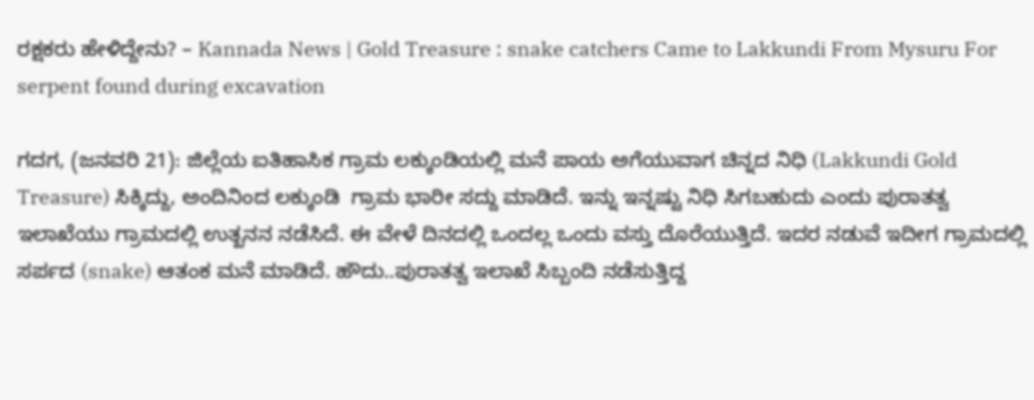ರಕ್ಷಕರು ಹೇಳಿದ್ದೇನು? – Kannada News | Gold Treasure : snake catchers Came to Lakkundi From Mysuru For serpent found during excavation

ಗದಗ, (ಜನವರಿ 21): ಜಿಲ್ಲೆಯ ಐತಿಹಾಸಿಕ ಗ್ರಾಮ ಲಕ್ಕುಂಡಿಯಲ್ಲಿ ಮನೆ ಪಾಯ ಅಗೆಯುವಾಗ ಚಿನ್ನದ ನಿಧಿ (Lakkundi Gold Treasure) ಸಿಕ್ಕಿದ್ದು, ಅಂದಿನಿಂದ ಲಕ್ಕುಂಡಿ  ಗ್ರಾಮ ಭಾರೀ ಸದ್ದು ಮಾಡಿದೆ. ಇನ್ನು ಇನ್ನಷ್ಟು ನಿಧಿ ಸಿಗಬಹುದು ಎಂದು ಪುರಾತತ್ವ ಇಲಾಖೆಯು ಗ್ರಾಮದಲ್ಲಿ ಉತ್ಖನನ ನಡೆಸಿದೆ. ಈ ವೇಳೆ ದಿನದಲ್ಲಿ ಒಂದಲ್ಲ ಒಂದು ವಸ್ತು ದೊರೆಯುತ್ತಿದೆ. ಇದರ ನಡುವೆ ಇದೀಗ ಗ್ರಾಮದಲ್ಲಿ ಸರ್ಪದ (snake) ಆತಂಕ ಮನೆ ಮಾಡಿದೆ. ಹೌದು..ಪುರಾತತ್ವ ಇಲಾಖೆ ಸಿಬ್ಬಂದಿ ನಡೆಸುತ್ತಿದ್ದ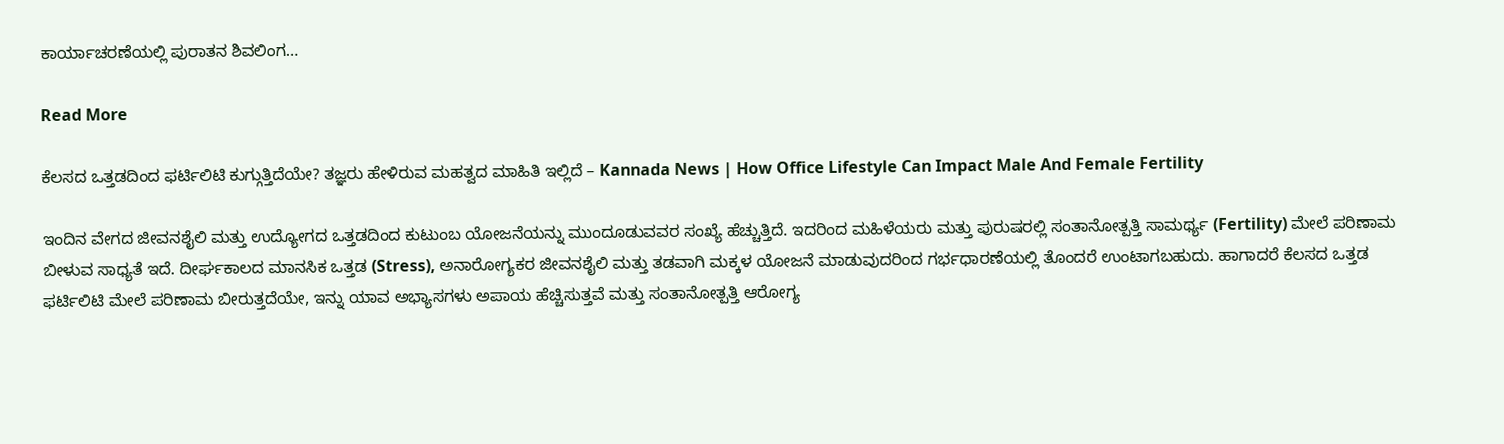ಕಾರ್ಯಾಚರಣೆಯಲ್ಲಿ ಪುರಾತನ ಶಿವಲಿಂಗ…

Read More

ಕೆಲಸದ ಒತ್ತಡದಿಂದ ಫರ್ಟಿಲಿಟಿ ಕುಗ್ಗುತ್ತಿದೆಯೇ? ತಜ್ಞರು ಹೇಳಿರುವ ಮಹತ್ವದ ಮಾಹಿತಿ ಇಲ್ಲಿದೆ – Kannada News | How Office Lifestyle Can Impact Male And Female Fertility

ಇಂದಿನ ವೇಗದ ಜೀವನಶೈಲಿ ಮತ್ತು ಉದ್ಯೋಗದ ಒತ್ತಡದಿಂದ ಕುಟುಂಬ ಯೋಜನೆಯನ್ನು ಮುಂದೂಡುವವರ ಸಂಖ್ಯೆ ಹೆಚ್ಚುತ್ತಿದೆ. ಇದರಿಂದ ಮಹಿಳೆಯರು ಮತ್ತು ಪುರುಷರಲ್ಲಿ ಸಂತಾನೋತ್ಪತ್ತಿ ಸಾಮರ್ಥ್ಯ (Fertility) ಮೇಲೆ ಪರಿಣಾಮ ಬೀಳುವ ಸಾಧ್ಯತೆ ಇದೆ. ದೀರ್ಘಕಾಲದ ಮಾನಸಿಕ ಒತ್ತಡ (Stress), ಅನಾರೋಗ್ಯಕರ ಜೀವನಶೈಲಿ ಮತ್ತು ತಡವಾಗಿ ಮಕ್ಕಳ ಯೋಜನೆ ಮಾಡುವುದರಿಂದ ಗರ್ಭಧಾರಣೆಯಲ್ಲಿ ತೊಂದರೆ ಉಂಟಾಗಬಹುದು. ಹಾಗಾದರೆ ಕೆಲಸದ ಒತ್ತಡ ಫರ್ಟಿಲಿಟಿ ಮೇಲೆ ಪರಿಣಾಮ ಬೀರುತ್ತದೆಯೇ, ಇನ್ನು ಯಾವ ಅಭ್ಯಾಸಗಳು ಅಪಾಯ ಹೆಚ್ಚಿಸುತ್ತವೆ ಮತ್ತು ಸಂತಾನೋತ್ಪತ್ತಿ ಆರೋಗ್ಯ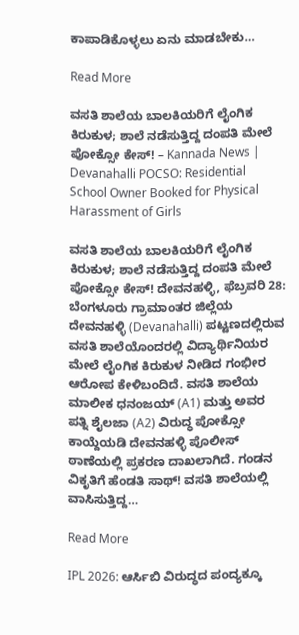ಕಾಪಾಡಿಕೊಳ್ಳಲು ಏನು ಮಾಡಬೇಕು…

Read More

ವಸತಿ ಶಾಲೆಯ ಬಾಲಕಿಯರಿಗೆ ಲೈಂಗಿಕ ಕಿರುಕುಳ; ಶಾಲೆ ನಡೆಸುತ್ತಿದ್ದ ದಂಪತಿ ಮೇಲೆ ಪೋಕ್ಸೋ ಕೇಸ್! – Kannada News | Devanahalli POCSO: Residential School Owner Booked for Physical Harassment of Girls

ವಸತಿ ಶಾಲೆಯ ಬಾಲಕಿಯರಿಗೆ ಲೈಂಗಿಕ ಕಿರುಕುಳ; ಶಾಲೆ ನಡೆಸುತ್ತಿದ್ದ ದಂಪತಿ ಮೇಲೆ ಪೋಕ್ಸೋ ಕೇಸ್! ದೇವನಹಳ್ಳಿ, ಫೆಬ್ರವರಿ 28: ಬೆಂಗಳೂರು ಗ್ರಾಮಾಂತರ ಜಿಲ್ಲೆಯ ದೇವನಹಳ್ಳಿ (Devanahalli) ಪಟ್ಟಣದಲ್ಲಿರುವ ವಸತಿ ಶಾಲೆಯೊಂದರಲ್ಲಿ ವಿದ್ಯಾರ್ಥಿನಿಯರ ಮೇಲೆ ಲೈಂಗಿಕ ಕಿರುಕುಳ ನೀಡಿದ ಗಂಭೀರ ಆರೋಪ ಕೇಳಿಬಂದಿದೆ. ವಸತಿ ಶಾಲೆಯ ಮಾಲೀಕ ಧನಂಜಯ್ (A1) ಮತ್ತು ಅವರ ಪತ್ನಿ ಶೈಲಜಾ (A2) ವಿರುದ್ಧ ಪೋಕ್ಸೋ ಕಾಯ್ದೆಯಡಿ ದೇವನಹಳ್ಳಿ ಪೊಲೀಸ್ ಠಾಣೆಯಲ್ಲಿ ಪ್ರಕರಣ ದಾಖಲಾಗಿದೆ. ಗಂಡನ ವಿಕೃತಿಗೆ ಹೆಂಡತಿ ಸಾಥ್! ವಸತಿ ಶಾಲೆಯಲ್ಲಿ ವಾಸಿಸುತ್ತಿದ್ದ…

Read More

IPL 2026: ಆರ್ಸಿಬಿ ವಿರುದ್ಧದ ಪಂದ್ಯಕ್ಕೂ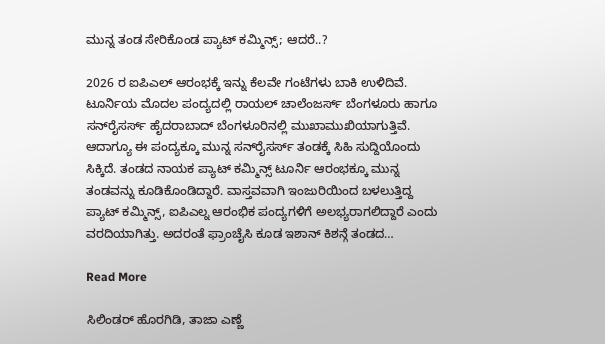ಮುನ್ನ ತಂಡ ಸೇರಿಕೊಂಡ ಪ್ಯಾಟ್ ಕಮ್ಮಿನ್ಸ್; ಆದರೆ..?

2026 ರ ಐಪಿಎಲ್ ಆರಂಭಕ್ಕೆ ಇನ್ನು ಕೆಲವೇ ಗಂಟೆಗಳು ಬಾಕಿ ಉಳಿದಿವೆ. ಟೂರ್ನಿಯ ಮೊದಲ ಪಂದ್ಯದಲ್ಲಿ ರಾಯಲ್ ಚಾಲೆಂಜರ್ಸ್ ಬೆಂಗಳೂರು ಹಾಗೂ ಸನ್‌ರೈಸರ್ಸ್ ಹೈದರಾಬಾದ್‌ ಬೆಂಗಳೂರಿನಲ್ಲಿ ಮುಖಾಮುಖಿಯಾಗುತ್ತಿವೆ. ಆದಾಗ್ಯೂ ಈ ಪಂದ್ಯಕ್ಕೂ ಮುನ್ನ ಸನ್‌ರೈಸರ್ಸ್ ತಂಡಕ್ಕೆ ಸಿಹಿ ಸುದ್ದಿಯೊಂದು ಸಿಕ್ಕಿದೆ. ತಂಡದ ನಾಯಕ ಪ್ಯಾಟ್ ಕಮ್ಮಿನ್ಸ್ ಟೂರ್ನಿ ಆರಂಭಕ್ಕೂ ಮುನ್ನ ತಂಡವನ್ನು ಕೂಡಿಕೊಂಡಿದ್ದಾರೆ. ವಾಸ್ತವವಾಗಿ ಇಂಜುರಿಯಿಂದ ಬಳಲುತ್ತಿದ್ದ ಪ್ಯಾಟ್ ಕಮ್ಮಿನ್ಸ್, ಐಪಿಎಲ್ನ ಆರಂಭಿಕ ಪಂದ್ಯಗಳಿಗೆ ಅಲಭ್ಯರಾಗಲಿದ್ದಾರೆ ಎಂದು ವರದಿಯಾಗಿತ್ತು. ಅದರಂತೆ ಫ್ರಾಂಚೈಸಿ ಕೂಡ ಇಶಾನ್ ಕಿಶನ್ಗೆ ತಂಡದ…

Read More

ಸಿಲಿಂಡರ್ ಹೊರಗಿಡಿ, ತಾಜಾ ಎಣ್ಣೆ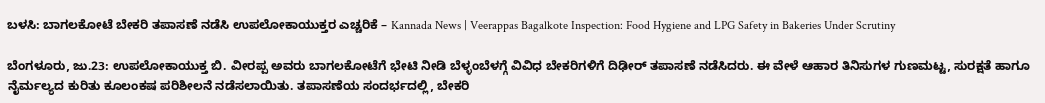ಬಳಸಿ: ಬಾಗಲಕೋಟೆ ಬೇಕರಿ ತಪಾಸಣೆ ನಡೆಸಿ ಉಪಲೋಕಾಯುಕ್ತರ ಎಚ್ಚರಿಕೆ – Kannada News | Veerappas Bagalkote Inspection: Food Hygiene and LPG Safety in Bakeries Under Scrutiny

ಬೆಂಗಳೂರು, ಜು.23: ಉಪಲೋಕಾಯುಕ್ತ ಬಿ. ವೀರಪ್ಪ ಅವರು ಬಾಗಲಕೋಟೆಗೆ ಭೇಟಿ ನೀಡಿ ಬೆಳ್ಳಂಬೆಳಗ್ಗೆ ವಿವಿಧ ಬೇಕರಿಗಳಿಗೆ ದಿಢೀರ್ ತಪಾಸಣೆ ನಡೆಸಿದರು. ಈ ವೇಳೆ ಆಹಾರ ತಿನಿಸುಗಳ ಗುಣಮಟ್ಟ, ಸುರಕ್ಷತೆ ಹಾಗೂ ನೈರ್ಮಲ್ಯದ ಕುರಿತು ಕೂಲಂಕಷ ಪರಿಶೀಲನೆ ನಡೆಸಲಾಯಿತು. ತಪಾಸಣೆಯ ಸಂದರ್ಭದಲ್ಲಿ, ಬೇಕರಿ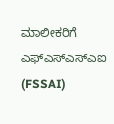ಮಾಲೀಕರಿಗೆ ಎಫ್‌ಎಸ್‌ಎಸ್‌ಎಐ (FSSAI)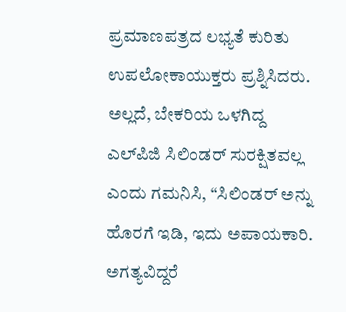ಪ್ರಮಾಣಪತ್ರದ ಲಭ್ಯತೆ ಕುರಿತು ಉಪಲೋಕಾಯುಕ್ತರು ಪ್ರಶ್ನಿಸಿದರು. ಅಲ್ಲದೆ, ಬೇಕರಿಯ ಒಳಗಿದ್ದ ಎಲ್‌ಪಿಜಿ ಸಿಲಿಂಡರ್ ಸುರಕ್ಷಿತವಲ್ಲ ಎಂದು ಗಮನಿಸಿ, “ಸಿಲಿಂಡರ್ ಅನ್ನು ಹೊರಗೆ ಇಡಿ, ಇದು ಅಪಾಯಕಾರಿ. ಅಗತ್ಯವಿದ್ದರೆ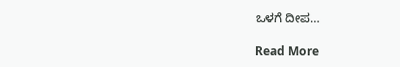ಒಳಗೆ ದೀಪ…

Read More